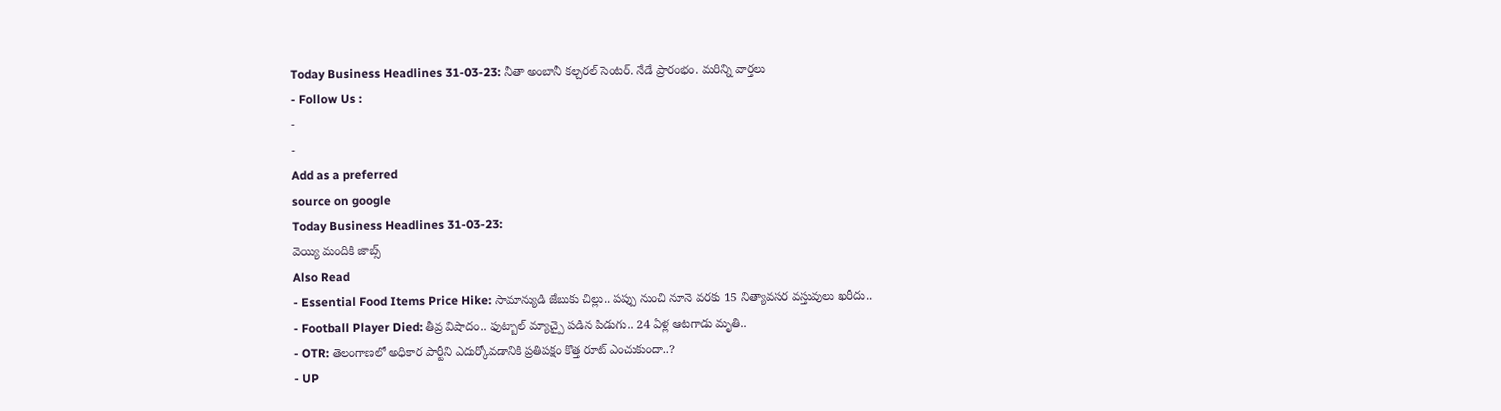Today Business Headlines 31-03-23: నీతా అంబానీ కల్చరల్ సెంటర్. నేడే ప్రారంభం. మరిన్ని వార్తలు
- Follow Us :
-
-
Add as a preferred
source on google
Today Business Headlines 31-03-23:
వెయ్యి మందికి జాబ్స్
Also Read
- Essential Food Items Price Hike: సామాన్యుడి జేబుకు చిల్లు.. పప్పు నుంచి నూనె వరకు 15 నిత్యావసర వస్తువులు ఖరీదు..
- Football Player Died: తీవ్ర విషాదం.. ఫుట్బాల్ మ్యాచ్పై పడిన పిడుగు.. 24 ఏళ్ల ఆటగాడు మృతి..
- OTR: తెలంగాణలో అధికార పార్టీని ఎదుర్కోవడానికి ప్రతిపక్షం కొత్త రూట్ ఎంచుకుందా..?
- UP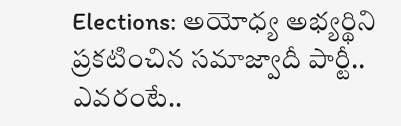Elections: అయోధ్య అభ్యర్థిని ప్రకటించిన సమాజ్వాదీ పార్టీ.. ఎవరంటే..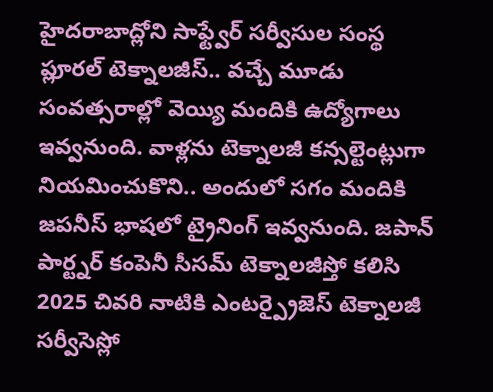హైదరాబాద్లోని సాఫ్ట్వేర్ సర్వీసుల సంస్థ ప్లూరల్ టెక్నాలజీస్.. వచ్చే మూడు సంవత్సరాల్లో వెయ్యి మందికి ఉద్యోగాలు ఇవ్వనుంది. వాళ్లను టెక్నాలజీ కన్సల్టెంట్లుగా నియమించుకొని.. అందులో సగం మందికి జపనీస్ భాషలో ట్రైనింగ్ ఇవ్వనుంది. జపాన్ పార్ట్నర్ కంపెనీ సీసమ్ టెక్నాలజీస్తో కలిసి 2025 చివరి నాటికి ఎంటర్ప్రైజెస్ టెక్నాలజీ సర్వీసెస్లో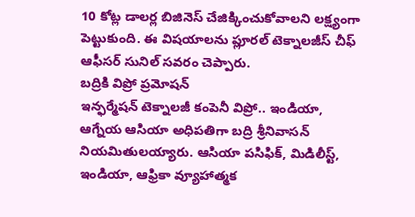10 కోట్ల డాలర్ల బిజినెస్ చేజిక్కించుకోవాలని లక్ష్యంగా పెట్టుకుంది. ఈ విషయాలను ప్లూరల్ టెక్నాలజీస్ చీఫ్ ఆఫీసర్ సునిల్ సవరం చెప్పారు.
బద్రికి విప్రో ప్రమోషన్
ఇన్ఫర్మేషన్ టెక్నాలజీ కంపెనీ విప్రో.. ఇండియా, ఆగ్నేయ ఆసియా అధిపతిగా బద్రి శ్రీనివాసన్ నియమితులయ్యారు. ఆసియా పసిఫిక్, మిడిలీస్ట్, ఇండియా, ఆఫ్రికా వ్యూహాత్మక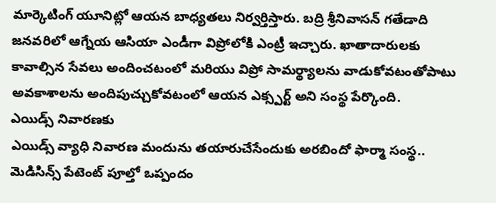మార్కెటింగ్ యూనిట్లో ఆయన బాధ్యతలు నిర్వర్తిస్తారు. బద్రి శ్రీనివాసన్ గతేడాది జనవరిలో ఆగ్నేయ ఆసియా ఎండీగా విప్రోలోకి ఎంట్రీ ఇచ్చారు. ఖాతాదారులకు కావాల్సిన సేవలు అందించటంలో మరియు విప్రో సామర్థ్యాలను వాడుకోవటంతోపాటు అవకాశాలను అందిపుచ్చుకోవటంలో ఆయన ఎక్స్పర్ట్ అని సంస్థ పేర్కొంది.
ఎయిడ్స్ నివారణకు
ఎయిడ్స్ వ్యాధి నివారణ మందును తయారుచేసేందుకు అరబిందో ఫార్మా సంస్థ.. మెడిసిన్స్ పేటెంట్ పూల్తో ఒప్పందం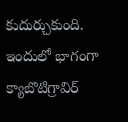కుదుర్చుకుంది. ఇందులో భాగంగా క్యాబొటిగ్రావిర్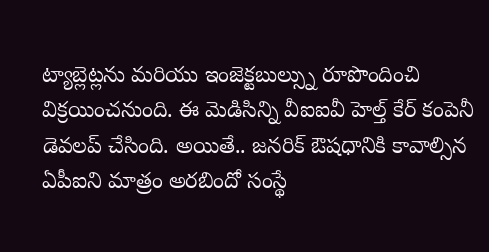ట్యాబ్లెట్లను మరియు ఇంజెక్టబుల్స్ను రూపొందించి విక్రయించనుంది. ఈ మెడిసిన్ని వీఐఐవీ హెల్త్ కేర్ కంపెనీ డెవలప్ చేసింది. అయితే.. జనరిక్ ఔషధానికి కావాల్సిన ఏపీఐని మాత్రం అరబిందో సంస్థే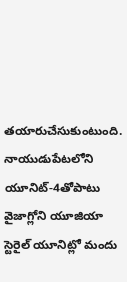తయారుచేసుకుంటుంది. నాయుడుపేటలోని యూనిట్-4తోపాటు వైజాగ్లోని యూజియా స్టెరైల్ యూనిట్లో మందు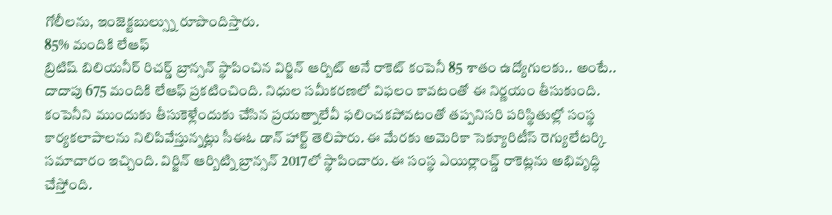గోలీలను, ఇంజెక్టబుల్స్ను రూపొందిస్తారు.
85% మందికి లేఆఫ్
బ్రిటిష్ బిలియనీర్ రిచర్డ్ బ్రాన్సన్ స్థాపించిన విర్జిన్ ఆర్బిట్ అనే రాకెట్ కంపెనీ 85 శాతం ఉద్యోగులకు.. అంటే.. దాదాపు 675 మందికి లేఆఫ్ ప్రకటించింది. నిధుల సమీకరణలో విఫలం కావటంతో ఈ నిర్ణయం తీసుకుంది. కంపెనీని ముందుకు తీసుకెళ్లేందుకు చేసిన ప్రయత్నాలేవీ ఫలించకపోవటంతో తప్పనిసరి పరిస్థితుల్లో సంస్థ కార్యకలాపాలను నిలిపివేస్తున్నట్లు సీఈఓ డాన్ హార్ట్ తెలిపారు. ఈ మేరకు అమెరికా సెక్యూరిటీస్ రెగ్యులేటర్కి సమాచారం ఇచ్చింది. విర్జిన్ ఆర్బిట్ని బ్రాన్సన్ 2017లో స్థాపించారు. ఈ సంస్థ ఎయిర్లాంచ్డ్ రాకెట్లను అభివృద్ధి చేస్తోంది.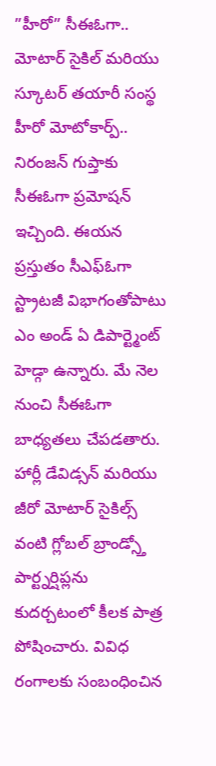”హీరో” సీఈఓగా..
మోటార్ సైకిల్ మరియు స్కూటర్ తయారీ సంస్థ హీరో మోటోకార్ప్.. నిరంజన్ గుప్తాకు సీఈఓగా ప్రమోషన్ ఇచ్చింది. ఈయన ప్రస్తుతం సీఎఫ్ఓగా స్ట్రాటజీ విభాగంతోపాటు ఎం అండ్ ఏ డిపార్ట్మెంట్ హెడ్గా ఉన్నారు. మే నెల నుంచి సీఈఓగా బాధ్యతలు చేపడతారు. హార్లీ డేవిడ్సన్ మరియు జీరో మోటార్ సైకిల్స్ వంటి గ్లోబల్ బ్రాండ్స్తో పార్ట్నర్షిప్లను కుదర్చటంలో కీలక పాత్ర పోషించారు. వివిధ రంగాలకు సంబంధించిన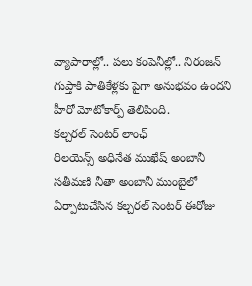వ్యాపారాల్లో.. పలు కంపెనీల్లో.. నిరంజన్ గుప్తాకి పాతికేళ్లకు పైగా అనుభవం ఉందని హీరో మోటోకార్ప్ తెలిపింది.
కల్చరల్ సెంటర్ లాంఛ్
రిలయెన్స్ అధినేత ముఖేష్ అంబానీ సతీమణి నీతా అంబానీ ముంబైలో ఏర్పాటుచేసిన కల్చరల్ సెంటర్ ఈరోజు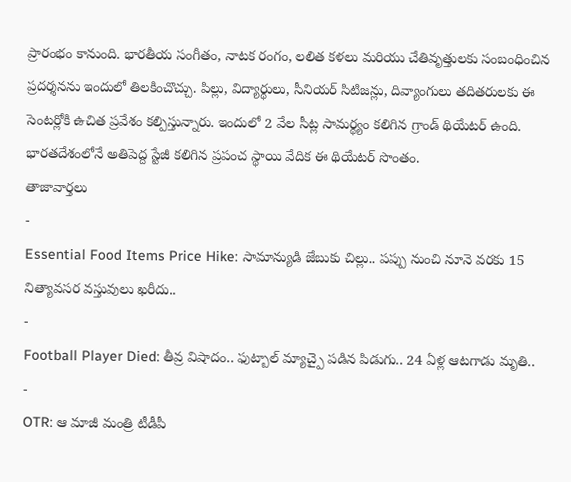ప్రారంభం కానుంది. భారతీయ సంగీతం, నాటక రంగం, లలిత కళలు మరియు చేతివృత్తులకు సంబంధించిన ప్రదర్శనను ఇందులో తిలకించొచ్చు. పిల్లు, విద్యార్థులు, సీనియర్ సిటిజన్లు, దివ్యాంగులు తదితరులకు ఈ సెంటర్లోకి ఉచిత ప్రవేశం కల్పిస్తున్నారు. ఇందులో 2 వేల సీట్ల సామర్థ్యం కలిగిన గ్రాండ్ థియేటర్ ఉంది. భారతదేశంలోనే అతిపెద్ద స్టేజీ కలిగిన ప్రపంచ స్థాయి వేదిక ఈ థియేటర్ సొంతం.
తాజావార్తలు
-
Essential Food Items Price Hike: సామాన్యుడి జేబుకు చిల్లు.. పప్పు నుంచి నూనె వరకు 15 నిత్యావసర వస్తువులు ఖరీదు..
-
Football Player Died: తీవ్ర విషాదం.. ఫుట్బాల్ మ్యాచ్పై పడిన పిడుగు.. 24 ఏళ్ల ఆటగాడు మృతి..
-
OTR: ఆ మాజీ మంత్రి టీడీపీ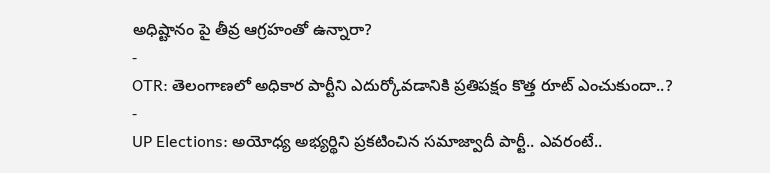అధిష్టానం పై తీవ్ర ఆగ్రహంతో ఉన్నారా?
-
OTR: తెలంగాణలో అధికార పార్టీని ఎదుర్కోవడానికి ప్రతిపక్షం కొత్త రూట్ ఎంచుకుందా..?
-
UP Elections: అయోధ్య అభ్యర్థిని ప్రకటించిన సమాజ్వాదీ పార్టీ.. ఎవరంటే..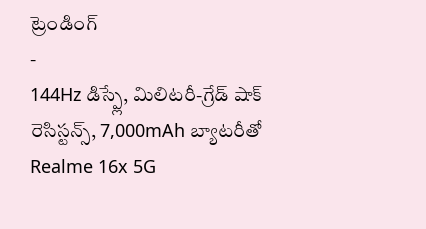ట్రెండింగ్
-
144Hz డిస్ప్లే, మిలిటరీ-గ్రేడ్ షాక్ రెసిస్టన్స్, 7,000mAh బ్యాటరీతో Realme 16x 5G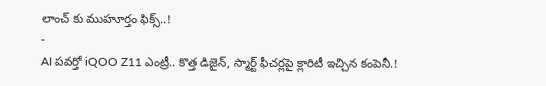లాంచ్ కు ముహూర్తం ఫిక్స్..!
-
AI పవర్తో iQOO Z11 ఎంట్రీ.. కొత్త డిజైన్, స్మార్ట్ ఫీచర్లపై క్లారిటీ ఇచ్చిన కంపెనీ.!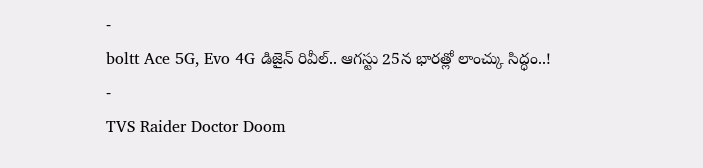-
boltt Ace 5G, Evo 4G డిజైన్ రివీల్.. ఆగస్టు 25న భారత్లో లాంచ్కు సిద్ధం..!
-
TVS Raider Doctor Doom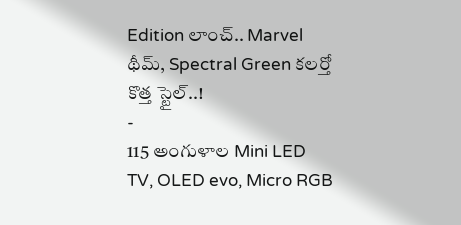Edition లాంచ్.. Marvel థీమ్, Spectral Green కలర్తో కొత్త స్టైల్..!
-
115 అంగుళాల Mini LED TV, OLED evo, Micro RGB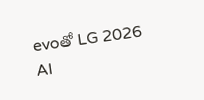evoతో LG 2026 AI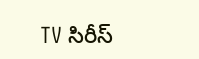TV సిరీస్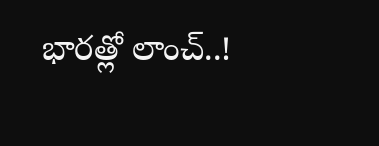భారత్లో లాంచ్..!